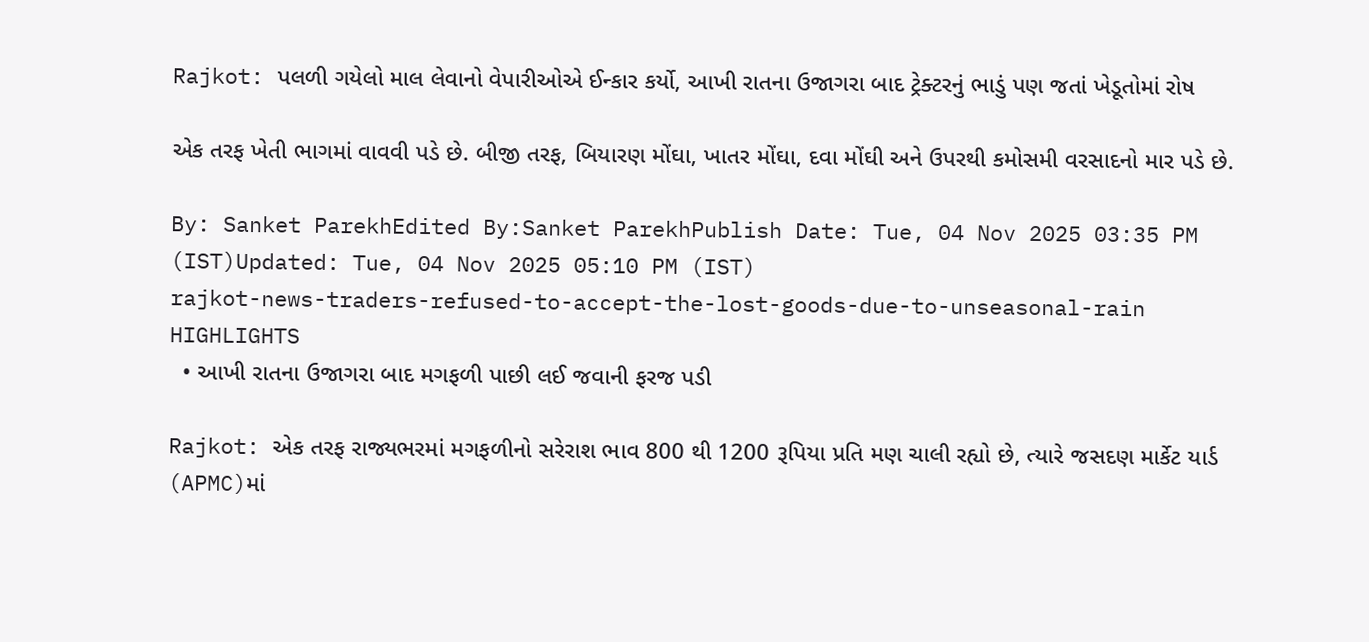Rajkot: પલળી ગયેલો માલ લેવાનો વેપારીઓએ ઈન્કાર કર્યો, આખી રાતના ઉજાગરા બાદ ટ્રેક્ટરનું ભાડું પણ જતાં ખેડૂતોમાં રોષ

એક તરફ ખેતી ભાગમાં વાવવી પડે છે. બીજી તરફ, બિયારણ મોંઘા, ખાતર મોંઘા, દવા મોંઘી અને ઉપરથી કમોસમી વરસાદનો માર પડે છે.

By: Sanket ParekhEdited By:Sanket ParekhPublish Date: Tue, 04 Nov 2025 03:35 PM (IST)Updated: Tue, 04 Nov 2025 05:10 PM (IST)
rajkot-news-traders-refused-to-accept-the-lost-goods-due-to-unseasonal-rain
HIGHLIGHTS
  • આખી રાતના ઉજાગરા બાદ મગફળી પાછી લઈ જવાની ફરજ પડી

Rajkot: એક તરફ રાજ્યભરમાં મગફળીનો સરેરાશ ભાવ 800 થી 1200 રૂપિયા પ્રતિ મણ ચાલી રહ્યો છે, ત્યારે જસદણ માર્કેટ યાર્ડ (APMC)માં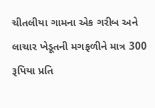ચીતલીયા ગામના એક ગરીબ અને લાચાર ખેડૂતની મગફળીને માત્ર 300 રૂપિયા પ્રતિ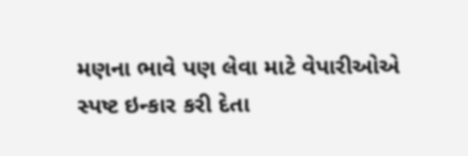મણના ભાવે પણ લેવા માટે વેપારીઓએ સ્પષ્ટ ઇન્કાર કરી દેતા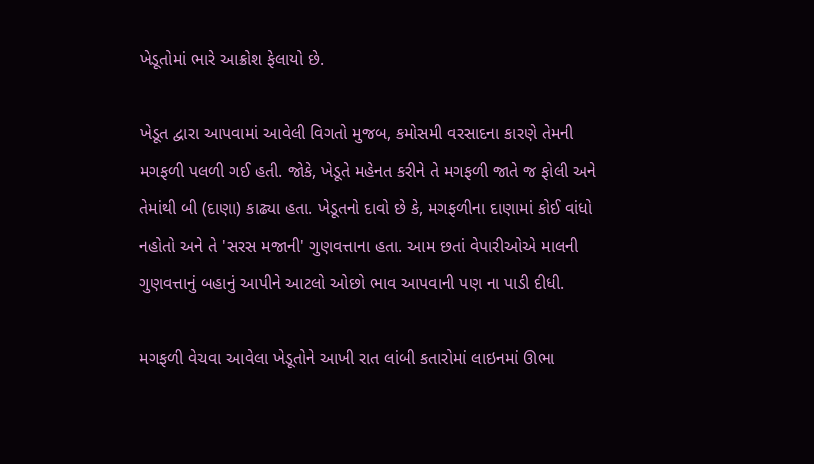ખેડૂતોમાં ભારે આક્રોશ ફેલાયો છે.

ખેડૂત દ્વારા આપવામાં આવેલી વિગતો મુજબ, કમોસમી વરસાદના કારણે તેમની મગફળી પલળી ગઈ હતી. જોકે, ખેડૂતે મહેનત કરીને તે મગફળી જાતે જ ફોલી અને તેમાંથી બી (દાણા) કાઢ્યા હતા. ખેડૂતનો દાવો છે કે, મગફળીના દાણામાં કોઈ વાંધો નહોતો અને તે 'સરસ મજાની' ગુણવત્તાના હતા. આમ છતાં વેપારીઓએ માલની ગુણવત્તાનું બહાનું આપીને આટલો ઓછો ભાવ આપવાની પણ ના પાડી દીધી.

મગફળી વેચવા આવેલા ખેડૂતોને આખી રાત લાંબી કતારોમાં લાઇનમાં ઊભા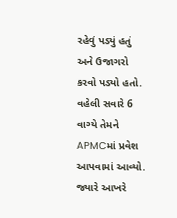રહેવું પડ્યું હતું અને ઉજાગરો કરવો પડ્યો હતો. વહેલી સવારે 6 વાગ્યે તેમને APMCમાં પ્રવેશ આપવામાં આવ્યો. જ્યારે આખરે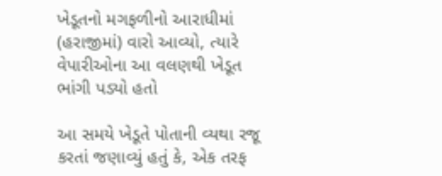ખેડૂતનો મગફળીનો આરાધીમાં (હરાજીમાં) વારો આવ્યો, ત્યારે વેપારીઓના આ વલણથી ખેડૂત ભાંગી પડ્યો હતો

આ સમયે ખેડૂતે પોતાની વ્યથા રજૂ કરતાં જણાવ્યું હતું કે, એક તરફ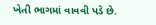ખેતી ભાગમાં વાવવી પડે છે.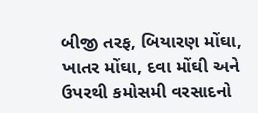બીજી તરફ, બિયારણ મોંઘા, ખાતર મોંઘા, દવા મોંઘી અને ઉપરથી કમોસમી વરસાદનો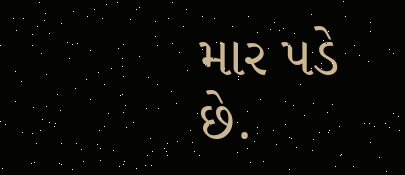માર પડે છે.